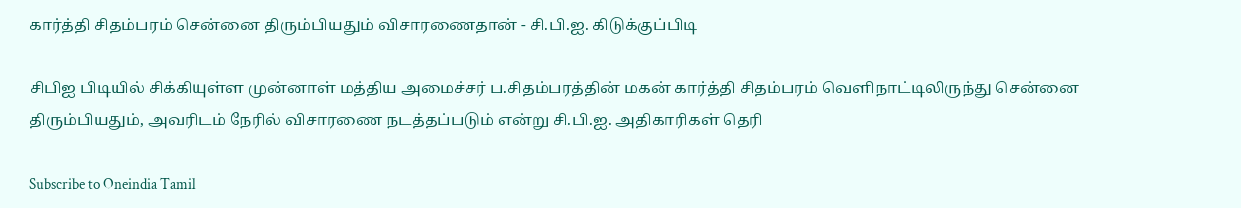கார்த்தி சிதம்பரம் சென்னை திரும்பியதும் விசாரணைதான் - சி.பி.ஐ. கிடுக்குப்பிடி

சிபிஐ பிடியில் சிக்கியுள்ள முன்னாள் மத்திய அமைச்சர் ப.சிதம்பரத்தின் மகன் கார்த்தி சிதம்பரம் வெளிநாட்டிலிருந்து சென்னை திரும்பியதும், அவரிடம் நேரில் விசாரணை நடத்தப்படும் என்று சி.பி.ஐ. அதிகாரிகள் தெரி

Subscribe to Oneindia Tamil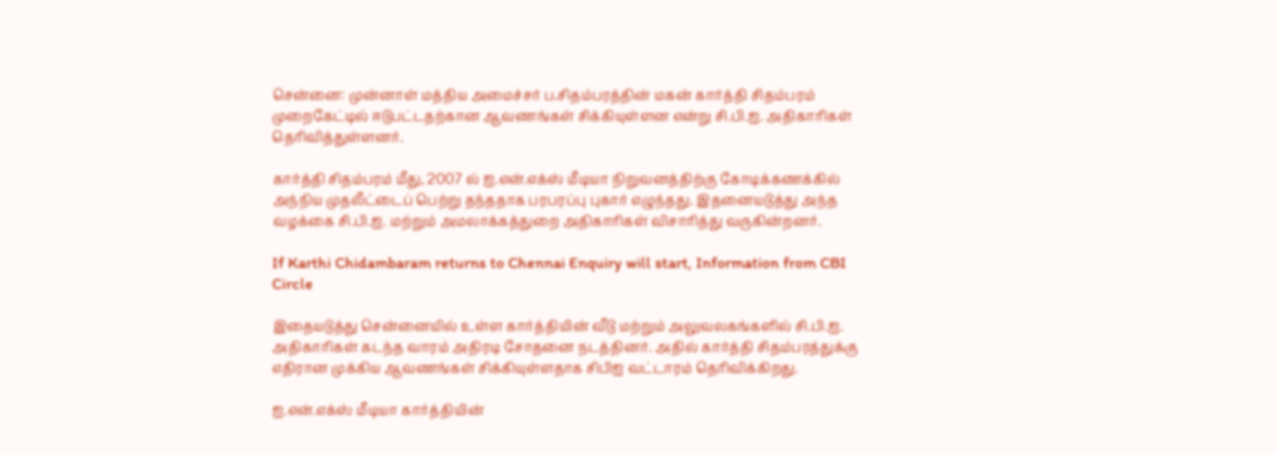சென்னை: முன்னாள் மத்திய அமைச்சர் ப.சிதம்பரத்தின் மகன் கார்த்தி சிதம்பரம் முறைகேட்டில் ஈடுபட்டதற்கான ஆவணங்கள் சிக்கியுள்ளன என்று சி.பி.ஐ. அதிகாரிகள் தெரிவித்துள்ளனர்.

கார்த்தி சிதம்பரம் மீது, 2007 ல் ஐ.என்.எக்ஸ் மீடியா நிறுவனத்திற்கு கோடிக்கணக்கில் அந்நிய முதலீட்டைப் பெற்று தந்ததாக பரபரப்பு புகார் எழுந்தது. இதனையடுத்து அந்த வழக்கை சி.பி.ஐ. மற்றும் அமலாக்கத்துறை அதிகாரிகள் விசாரித்து வருகின்றனர்.

If Karthi Chidambaram returns to Chennai Enquiry will start, Information from CBI Circle

இதையடுத்து சென்னையில் உள்ள கார்த்தியின் வீடு மற்றும் அலுவலகங்களில் சி.பி.ஐ. அதிகாரிகள் கடந்த வாரம் அதிரடி சோதனை நடத்தினர். அதில் கார்த்தி சிதம்பரத்துக்கு எதிரான முக்கிய ஆவணங்கள் சிக்கியுள்ளதாக சிபிஐ வட்டாரம் தெரிவிக்கிறது.

ஐ.என்.எக்ஸ் மீடியா கார்த்தியின்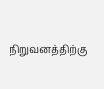நிறுவனத்திற்கு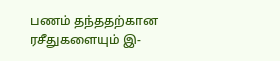பணம் தந்ததற்கான ரசீதுகளையும் இ-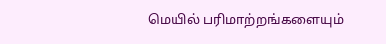மெயில் பரிமாற்றங்களையும்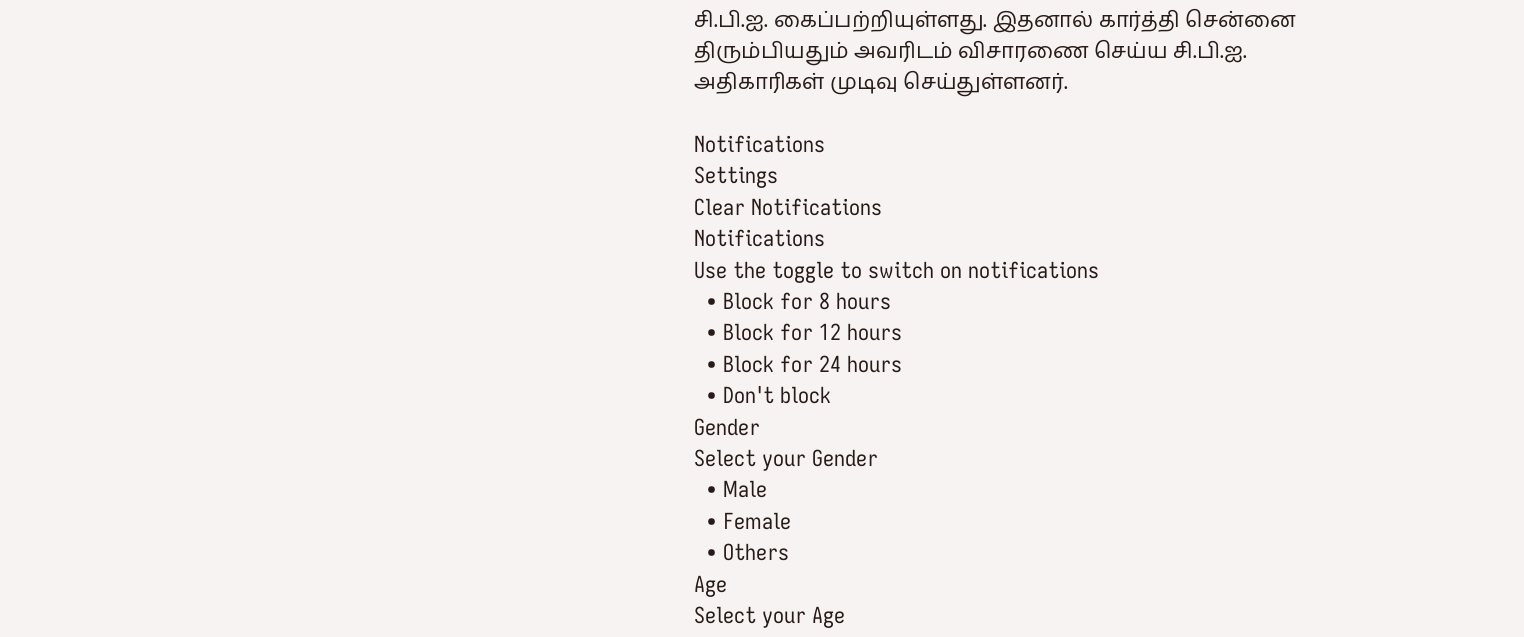சி.பி.ஐ. கைப்பற்றியுள்ளது. இதனால் கார்த்தி சென்னை திரும்பியதும் அவரிடம் விசாரணை செய்ய சி.பி.ஐ. அதிகாரிகள் முடிவு செய்துள்ளனர்.

Notifications
Settings
Clear Notifications
Notifications
Use the toggle to switch on notifications
  • Block for 8 hours
  • Block for 12 hours
  • Block for 24 hours
  • Don't block
Gender
Select your Gender
  • Male
  • Female
  • Others
Age
Select your Age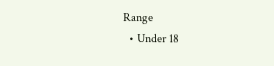Range
  • Under 18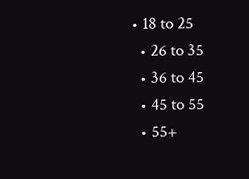• 18 to 25
  • 26 to 35
  • 36 to 45
  • 45 to 55
  • 55+